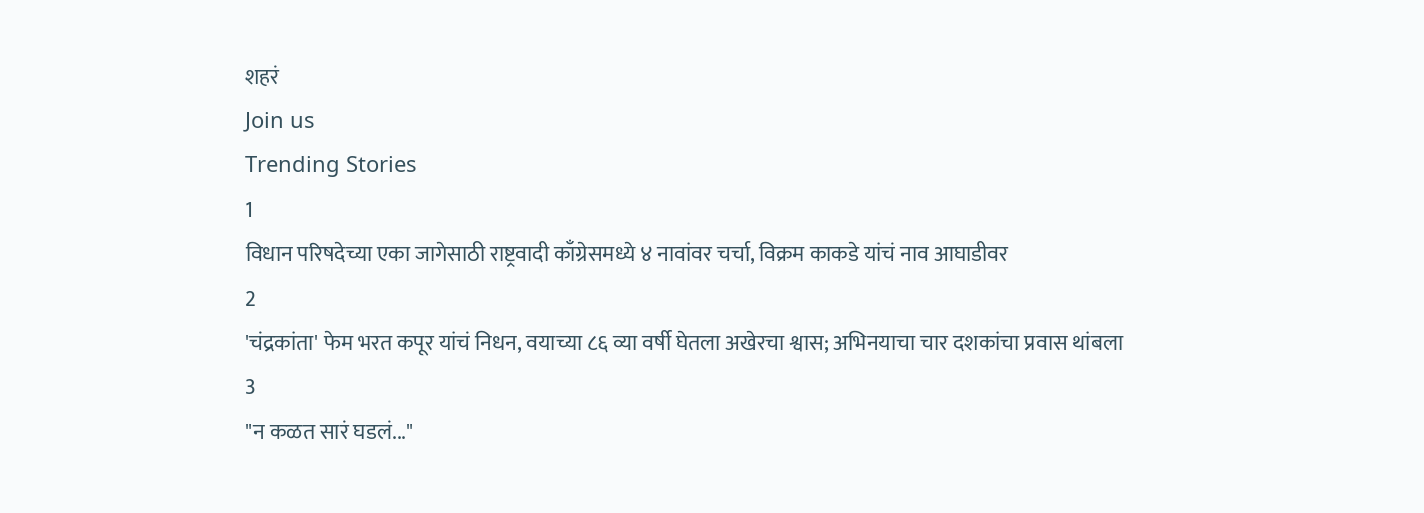शहरं
Join us
Trending Stories
1
विधान परिषदेच्या एका जागेसाठी राष्ट्रवादी काँग्रेसमध्ये ४ नावांवर चर्चा, विक्रम काकडे यांचं नाव आघाडीवर
2
'चंद्रकांता' फेम भरत कपूर यांचं निधन, वयाच्या ८६ व्या वर्षी घेतला अखेरचा श्वास; अभिनयाचा चार दशकांचा प्रवास थांबला
3
"न कळत सारं घडलं..."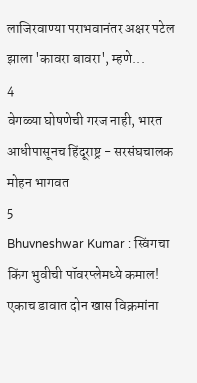लाजिरवाण्या पराभवानंतर अक्षर पटेल झाला 'कावरा बावरा', म्हणे...
4
वेगळ्या घोषणेची गरज नाही, भारत आधीपासूनच हिंदूराष्ट्र - सरसंघचालक मोहन भागवत
5
Bhuvneshwar Kumar : स्विंगचा किंग भुवीची पॉवरप्लेमध्ये कमाल! एकाच डावात दोन खास विक्रमांना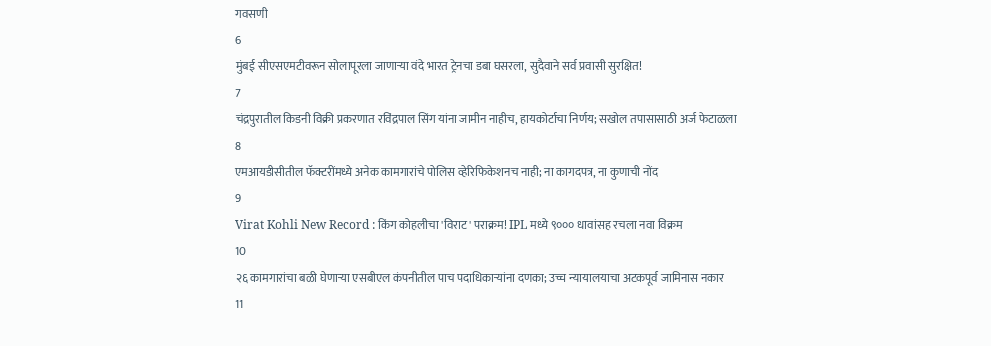गवसणी
6
मुंबई सीएसएमटीवरून सोलापूरला जाणाऱ्या वंदे भारत ट्रेनचा डबा घसरला, सुदैवाने सर्व प्रवासी सुरक्षित!
7
चंद्रपुरातील किडनी विक्री प्रकरणात रविंद्रपाल सिंग यांना जामीन नाहीच, हायकोर्टाचा निर्णय; सखोल तपासासाठी अर्ज फेटाळला
8
एमआयडीसीतील फॅक्टरींमध्ये अनेक कामगारांचे पोलिस व्हेरिफिकेशनच नाही; ना कागदपत्र, ना कुणाची नोंद
9
Virat Kohli New Record : किंग कोहलीचा 'विराट' पराक्रम! IPL मध्ये ९००० धावांसह रचला नवा विक्रम
10
२६ कामगारांचा बळी घेणाऱ्या एसबीएल कंपनीतील पाच पदाधिकाऱ्यांना दणका; उच्च न्यायालयाचा अटकपूर्व जामिनास नकार
11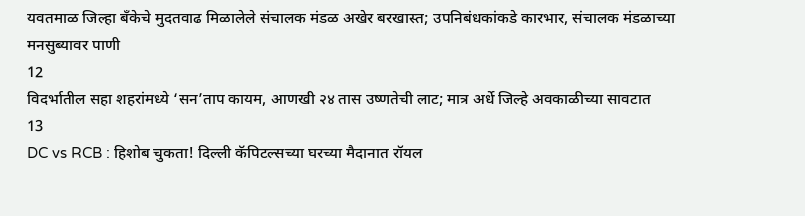यवतमाळ जिल्हा बँकेचे मुदतवाढ मिळालेले संचालक मंडळ अखेर बरखास्त; उपनिबंधकांकडे कारभार, संचालक मंडळाच्या मनसुब्यावर पाणी
12
विदर्भातील सहा शहरांमध्ये ‘सन’ताप कायम, आणखी २४ तास उष्णतेची लाट; मात्र अर्धे जिल्हे अवकाळीच्या सावटात
13
DC vs RCB : हिशोब चुकता! दिल्ली कॅपिटल्सच्या घरच्या मैदानात रॉयल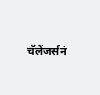चॅलेंजर्सनं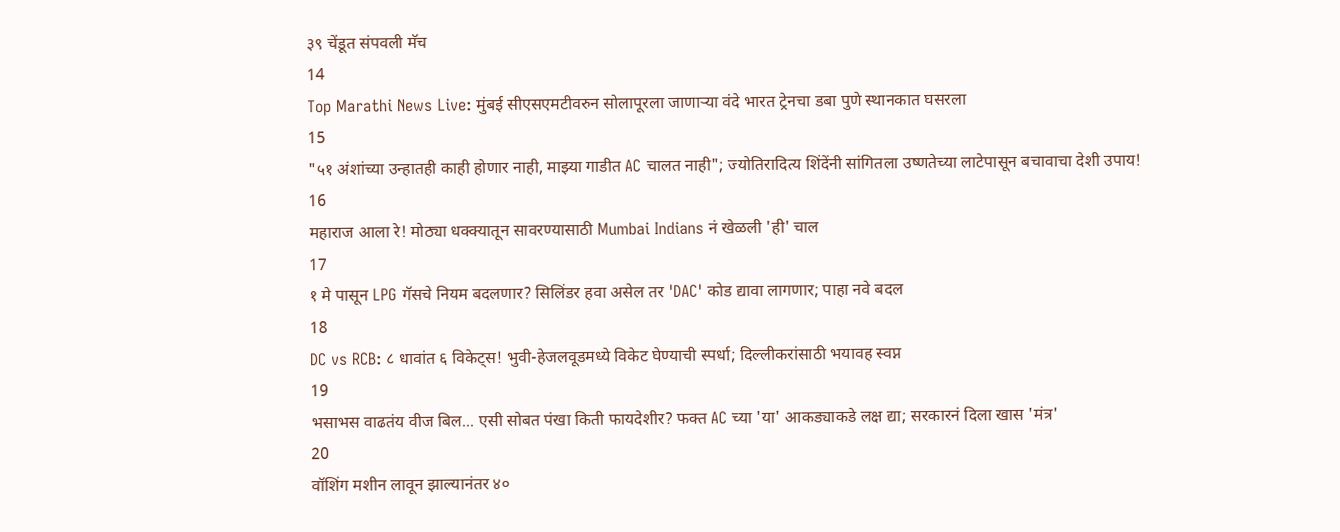३९ चेंडूत संपवली मॅच
14
Top Marathi News Live: मुंबई सीएसएमटीवरुन सोलापूरला जाणाऱ्या वंदे भारत ट्रेनचा डबा पुणे स्थानकात घसरला
15
"५१ अंशांच्या उन्हातही काही होणार नाही, माझ्या गाडीत AC चालत नाही"; ज्योतिरादित्य शिंदेंनी सांगितला उष्णतेच्या लाटेपासून बचावाचा देशी उपाय!
16
महाराज आला रे! मोठ्या धक्क्यातून सावरण्यासाठी Mumbai Indians नं खेळली 'ही' चाल
17
१ मे पासून LPG गॅसचे नियम बदलणार? सिलिंडर हवा असेल तर 'DAC' कोड द्यावा लागणार; पाहा नवे बदल
18
DC vs RCB: ८ धावांत ६ विकेट्स! भुवी-हेजलवूडमध्ये विकेट घेण्याची स्पर्धा; दिल्लीकरांसाठी भयावह स्वप्न
19
भसाभस वाढतंय वीज बिल... एसी सोबत पंखा किती फायदेशीर? फक्त AC च्या 'या' आकड्याकडे लक्ष द्या; सरकारनं दिला खास 'मंत्र'
20
वॉशिंग मशीन लावून झाल्यानंतर ४०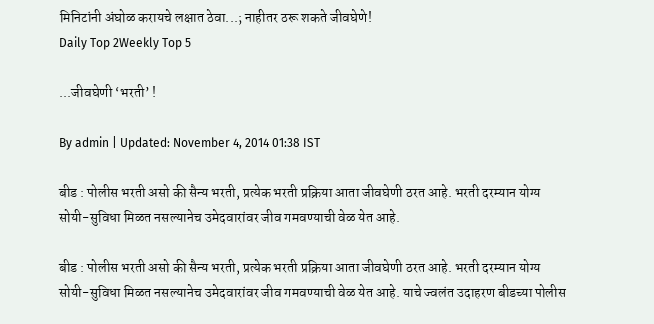मिनिटांनी अंघोळ करायचे लक्षात ठेवा...; नाहीतर ठरू शकते जीवघेणे!
Daily Top 2Weekly Top 5

...जीवघेणी ‘भरती’ !

By admin | Updated: November 4, 2014 01:38 IST

बीड : पोलीस भरती असो की सैन्य भरती, प्रत्येक भरती प्रक्रिया आता जीवघेणी ठरत आहे. भरती दरम्यान योग्य सोयी-सुविधा मिळत नसल्यानेच उमेदवारांवर जीव गमवण्याची वेळ येत आहे.

बीड : पोलीस भरती असो की सैन्य भरती, प्रत्येक भरती प्रक्रिया आता जीवघेणी ठरत आहे. भरती दरम्यान योग्य सोयी-सुविधा मिळत नसल्यानेच उमेदवारांवर जीव गमवण्याची वेळ येत आहे. याचे ज्वलंत उदाहरण बीडच्या पोलीस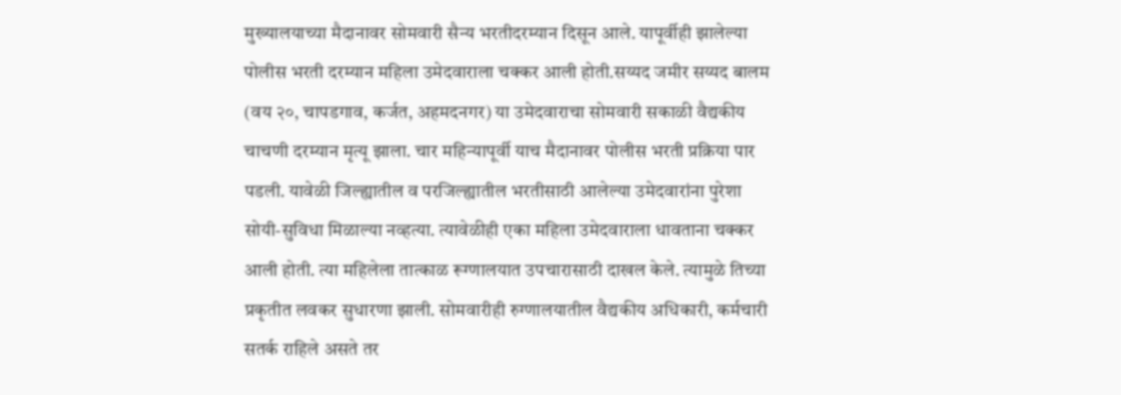मुख्यालयाच्या मैदानावर सोमवारी सैन्य भरतीदरम्यान दिसून आले. यापूर्वीही झालेल्या पोलीस भरती दरम्यान महिला उमेदवाराला चक्कर आली होती.सय्यद जमीर सय्यद बालम (वय २०, चापडगाव, कर्जत, अहमदनगर) या उमेदवाराचा सोमवारी सकाळी वैद्यकीय चाचणी दरम्यान मृत्यू झाला. चार महिन्यापूर्वी याच मैदानावर पोलीस भरती प्रक्रिया पार पडली. यावेळी जिल्ह्यातील व परजिल्ह्यातील भरतीसाठी आलेल्या उमेदवारांना पुरेशा सोयी-सुविधा मिळाल्या नव्हत्या. त्यावेळीही एका महिला उमेदवाराला धावताना चक्कर आली होती. त्या महिलेला तात्काळ रूग्णालयात उपचारासाठी दाखल केले. त्यामुळे तिच्या प्रकृतीत लवकर सुधारणा झाली. सोमवारीही रुग्णालयातील वैद्यकीय अधिकारी, कर्मचारी सतर्क राहिले असते तर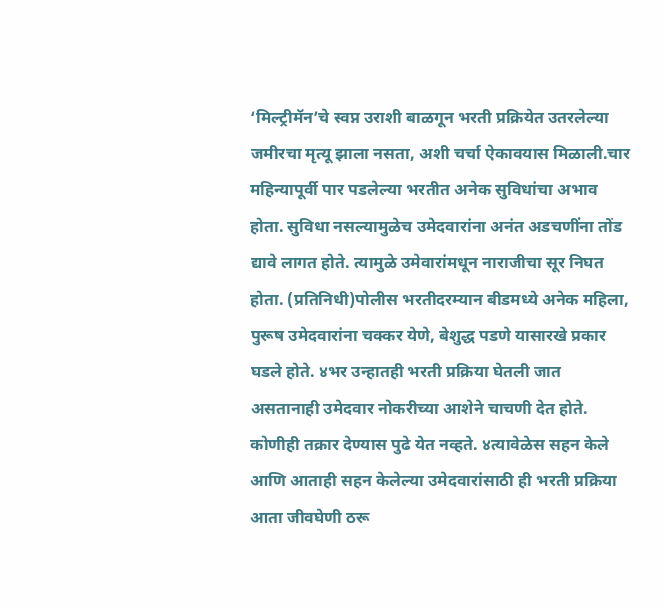‘मिल्ट्रीमॅन’चे स्वप्न उराशी बाळगून भरती प्रक्रियेत उतरलेल्या जमीरचा मृत्यू झाला नसता, अशी चर्चा ऐकावयास मिळाली.चार महिन्यापूर्वी पार पडलेल्या भरतीत अनेक सुविधांचा अभाव होता. सुविधा नसल्यामुळेच उमेदवारांना अनंत अडचणींना तोंड द्यावे लागत होते. त्यामुळे उमेवारांमधून नाराजीचा सूर निघत होता. (प्रतिनिधी)पोलीस भरतीदरम्यान बीडमध्ये अनेक महिला, पुरूष उमेदवारांना चक्कर येणे, बेशुद्ध पडणे यासारखे प्रकार घडले होते. ४भर उन्हातही भरती प्रक्रिया घेतली जात असतानाही उमेदवार नोकरीच्या आशेने चाचणी देत होते. कोणीही तक्रार देण्यास पुढे येत नव्हते. ४त्यावेळेस सहन केले आणि आताही सहन केलेल्या उमेदवारांसाठी ही भरती प्रक्रिया आता जीवघेणी ठरू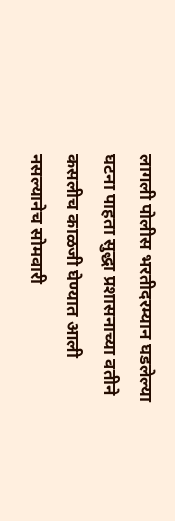लागली पोलीस भरतीदरम्यान घडलेल्या घटना पाहता सुद्धा प्रशासनाच्या वतीने कसलीच काळजी घेण्यात आली नसल्यानेच सोमवारी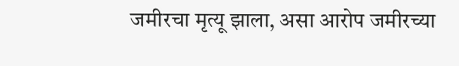जमीरचा मृत्यू झाला, असा आरोप जमीरच्या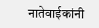नातेवाईकांनी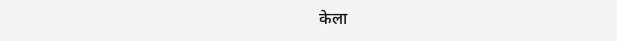केला